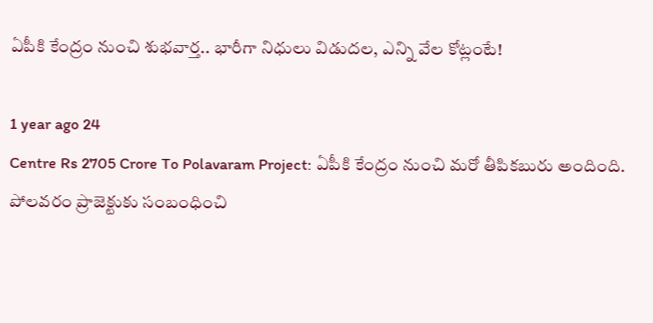ఏపీకి కేంద్రం నుంచి శుభవార్త.. భారీగా నిధులు విడుదల, ఎన్ని వేల కోట్లంటే!

1 year ago 24
Centre Rs 2705 Crore To Polavaram Project: ఏపీకి కేంద్రం నుంచి మరో తీపికబురు అందింది. పోలవరం ప్రాజెక్టుకు సంబంధించి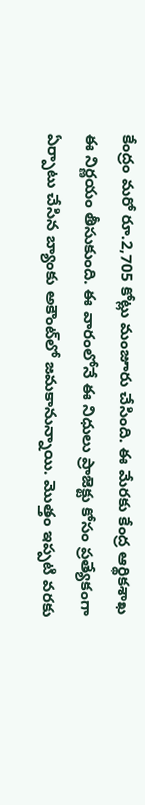కేంద్రం మరో రూ.2,705 కోట్లు మంజూరు చేసింది. ఈ మేరకు కేంద్ర ఆర్థికశాఖ ఈ నిర్ణయం తీసుకుంది. ఈ వారంలోనే ఈ నిధులు ప్రాజెక్టు కోసం ప్రత్యేకంగా ఏర్పాటు చేసిన బ్యాంకు అకౌంట్‌లో జమకానున్నాయి. మొత్తం ఇప్పటి వరకు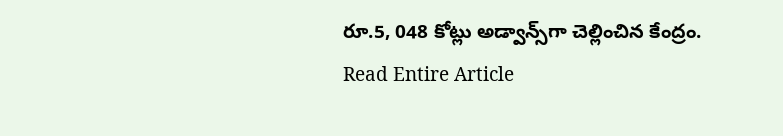రూ.5, 048 కోట్లు అడ్వాన్స్‌గా చెల్లించిన కేంద్రం.
Read Entire Article